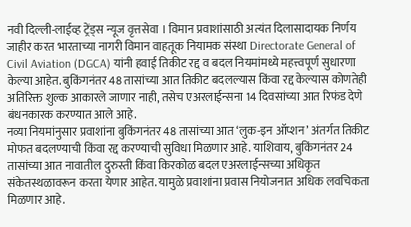नवी दिल्ली-लाईव्ह ट्रेंड्स न्यूज वृत्तसेवा । विमान प्रवाशांसाठी अत्यंत दिलासादायक निर्णय जाहीर करत भारताच्या नागरी विमान वाहतूक नियामक संस्था Directorate General of Civil Aviation (DGCA) यांनी हवाई तिकीट रद्द व बदल नियमांमध्ये महत्त्वपूर्ण सुधारणा केल्या आहेत. बुकिंगनंतर 48 तासांच्या आत तिकीट बदलल्यास किंवा रद्द केल्यास कोणतेही अतिरिक्त शुल्क आकारले जाणार नाही, तसेच एअरलाईन्सना 14 दिवसांच्या आत रिफंड देणे बंधनकारक करण्यात आले आहे.
नव्या नियमांनुसार प्रवाशांना बुकिंगनंतर 48 तासांच्या आत ‘लुक-इन ऑप्शन’ अंतर्गत तिकीट मोफत बदलण्याची किंवा रद्द करण्याची सुविधा मिळणार आहे. याशिवाय, बुकिंगनंतर 24 तासांच्या आत नावातील दुरुस्ती किंवा किरकोळ बदल एअरलाईन्सच्या अधिकृत संकेतस्थळावरून करता येणार आहेत. यामुळे प्रवाशांना प्रवास नियोजनात अधिक लवचिकता मिळणार आहे.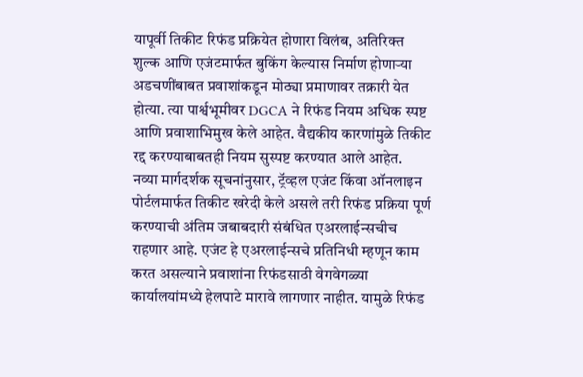यापूर्वी तिकीट रिफंड प्रक्रियेत होणारा विलंब, अतिरिक्त शुल्क आणि एजंटमार्फत बुकिंग केल्यास निर्माण होणाऱ्या अडचणींबाबत प्रवाशांकडून मोठ्या प्रमाणावर तक्रारी येत होत्या. त्या पार्श्वभूमीवर DGCA ने रिफंड नियम अधिक स्पष्ट आणि प्रवाशाभिमुख केले आहेत. वैद्यकीय कारणांमुळे तिकीट रद्द करण्याबाबतही नियम सुस्पष्ट करण्यात आले आहेत.
नव्या मार्गदर्शक सूचनांनुसार, ट्रॅव्हल एजंट किंवा ऑनलाइन पोर्टलमार्फत तिकीट खरेदी केले असले तरी रिफंड प्रक्रिया पूर्ण करण्याची अंतिम जबाबदारी संबंधित एअरलाईन्सचीच राहणार आहे. एजंट हे एअरलाईन्सचे प्रतिनिधी म्हणून काम करत असल्याने प्रवाशांना रिफंडसाठी वेगवेगळ्या कार्यालयांमध्ये हेलपाटे मारावे लागणार नाहीत. यामुळे रिफंड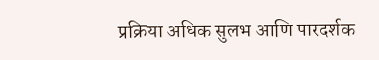प्रक्रिया अधिक सुलभ आणि पारदर्शक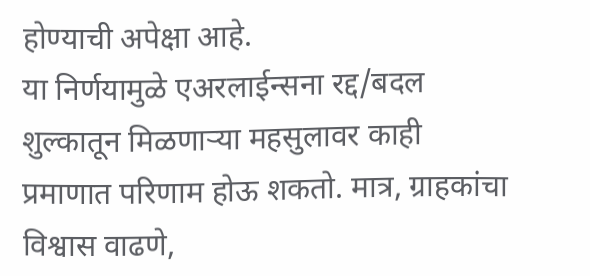होण्याची अपेक्षा आहे.
या निर्णयामुळे एअरलाईन्सना रद्द/बदल शुल्कातून मिळणाऱ्या महसुलावर काही प्रमाणात परिणाम होऊ शकतो. मात्र, ग्राहकांचा विश्वास वाढणे,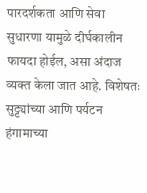पारदर्शकता आणि सेवा सुधारणा यामुळे दीर्घकालीन फायदा होईल, असा अंदाज व्यक्त केला जात आहे. विशेषतः सुट्ट्यांच्या आणि पर्यटन हंगामाच्या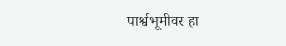पार्श्वभूमीवर हा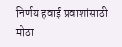निर्णय हवाई प्रवाशांसाठी मोठा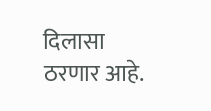दिलासा ठरणार आहे.